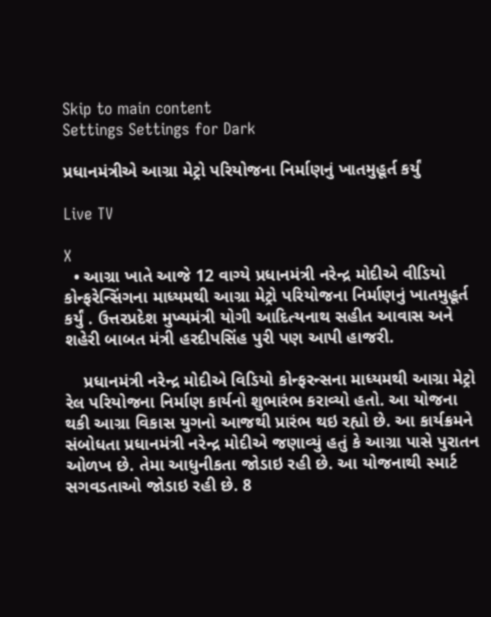Skip to main content
Settings Settings for Dark

પ્રધાનમંત્રીએ આગ્રા મેટ્રો પરિયોજના નિર્માણનું ખાતમુહૂર્ત કર્યું

Live TV

X
  • આગ્રા ખાતે આજે 12 વાગ્યે પ્રધાનમંત્રી નરેન્દ્ર મોદીએ વીડિયો કોન્ફરેન્સિંગના માધ્યમથી આગ્રા મેટ્રો પરિયોજના નિર્માણનું ખાતમુહૂર્ત કર્યું . ઉત્તરપ્રદેશ મુખ્યમંત્રી યોગી આદિત્યનાથ સહીત આવાસ અને શહેરી બાબત મંત્રી હરદીપસિંહ પુરી પણ આપી હાજરી.

    પ્રધાનમંત્રી નરેન્દ્ર મોદીએ વિડિયો કોન્ફરન્સના માધ્યમથી આગ્રા મેટ્રો રેલ પરિયોજના નિર્માણ કાર્યનો શુભારંભ કરાવ્યો હતો. આ યોજના થકી આગ્રા વિકાસ યુગનો આજથી પ્રારંભ થઇ રહ્યો છે. આ કાર્યક્રમને સંબોધતા પ્રધાનમંત્રી નરેન્દ્ર મોદીએ જણાવ્યું હતું કે આગ્રા પાસે પુરાતન ઓળખ છે. તેમા આધુનીકતા જોડાઇ રહી છે. આ યોજનાથી સ્માર્ટ સગવડતાઓ જોડાઇ રહી છે. 8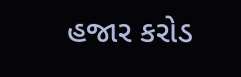હજાર કરોડ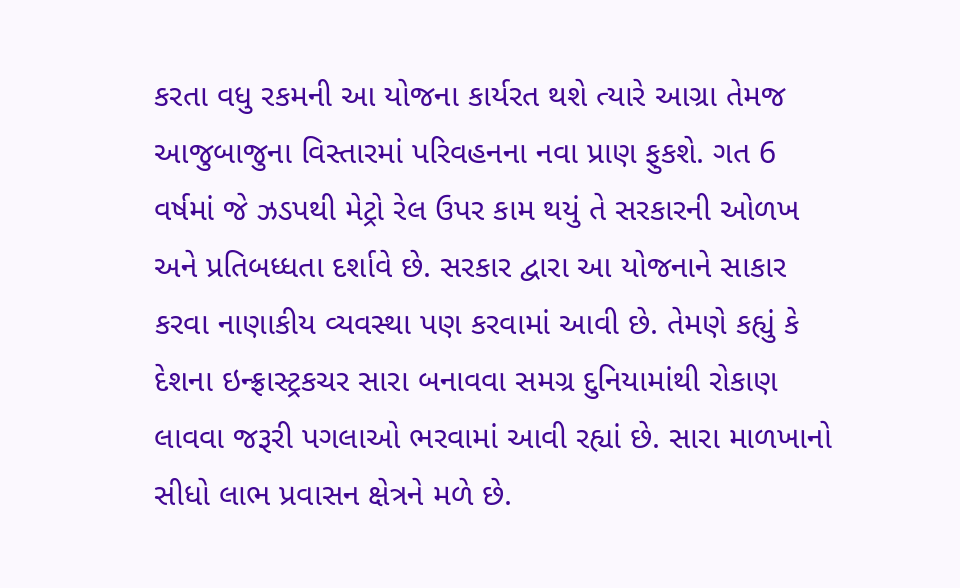કરતા વધુ રકમની આ યોજના કાર્યરત થશે ત્યારે આગ્રા તેમજ આજુબાજુના વિસ્તારમાં પરિવહનના નવા પ્રાણ ફુકશે. ગત 6 વર્ષમાં જે ઝડપથી મેટ્રો રેલ ઉપર કામ થયું તે સરકારની ઓળખ અને પ્રતિબધ્ધતા દર્શાવે છે. સરકાર દ્વારા આ યોજનાને સાકાર કરવા નાણાકીય વ્યવસ્થા પણ કરવામાં આવી છે. તેમણે કહ્યું કે દેશના ઇન્ફ્રાસ્ટ્રકચર સારા બનાવવા સમગ્ર દુનિયામાંથી રોકાણ લાવવા જરૂરી પગલાઓ ભરવામાં આવી રહ્યાં છે. સારા માળખાનો સીધો લાભ પ્રવાસન ક્ષેત્રને મળે છે.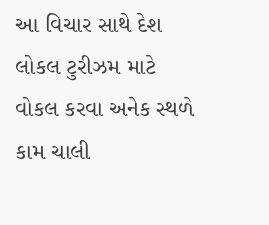આ વિચાર સાથે દેશ લોકલ ટુરીઝમ માટે વોકલ કરવા અનેક સ્થળે કામ ચાલી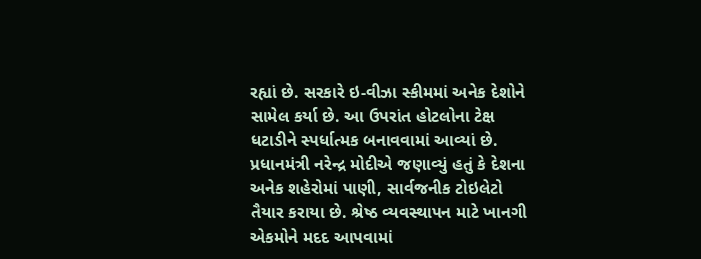રહ્યાં છે. સરકારે ઇ-વીઝા સ્કીમમાં અનેક દેશોને સામેલ કર્યા છે. આ ઉપરાંત હોટલોના ટેક્ષ ધટાડીને સ્પર્ધાત્મક બનાવવામાં આવ્યાં છે. પ્રધાનમંત્રી નરેન્દ્ર મોદીએ જણાવ્યું હતું કે દેશના અનેક શહેરોમાં પાણી, સાર્વજનીક ટોઇલેટો તૈયાર કરાયા છે. શ્રેષ્ઠ વ્યવસ્થાપન માટે ખાનગી એકમોને મદદ આપવામાં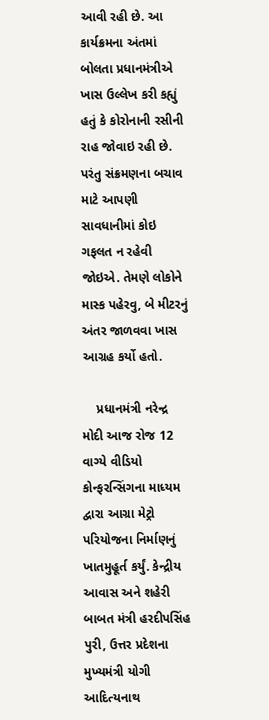આવી રહી છે. આ કાર્યક્રમના અંતમાં બોલતા પ્રધાનમંત્રીએ ખાસ ઉલ્લેખ કરી કહ્યું હતું કે કોરોનાની રસીની રાહ જોવાઇ રહી છે. પરંતુ સંક્રમણના બચાવ માટે આપણી સાવધાનીમાં કોઇ ગફલત ન રહેવી જોઇએ. તેમણે લોકોને માસ્ક પહેરવુ, બે મીટરનું અંતર જાળવવા ખાસ આગ્રહ કર્યો હતો.

    પ્રધાનમંત્રી નરેન્દ્ર મોદી આજ રોજ 12 વાગ્યે વીડિયો કોન્ફરન્સિંગના માધ્યમ દ્વારા આગ્રા મેટ્રો પરિયોજના નિર્માણનું ખાતમુહૂર્ત કર્યું. કેન્દ્રીય આવાસ અને શહેરી બાબત મંત્રી હરદીપસિંહ પુરી, ઉત્તર પ્રદેશના મુખ્યમંત્રી યોગી આદિત્યનાથ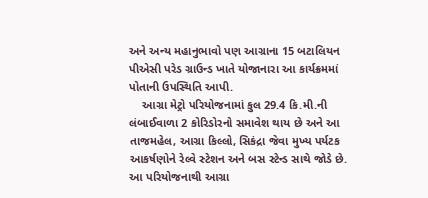અને અન્ય મહાનુભાવો પણ આગ્રાના 15 બટાલિયન પીએસી પરેડ ગ્રાઉન્ડ ખાતે યોજાનારા આ કાર્યક્રમમાં પોતાની ઉપસ્થિતિ આપી.
    આગ્રા મેટ્રો પરિયોજનામાં કુલ 29.4 કિ.મી.ની લંબાઈવાળા 2 કોરિડોરનો સમાવેશ થાય છે અને આ તાજમહેલ, આગ્રા કિલ્લો, સિકંદ્રા જેવા મુખ્ય પર્યટક આકર્ષણોને રેલ્વે સ્ટેશન અને બસ સ્ટેન્ડ સાથે જોડે છે. આ પરિયોજનાથી આગ્રા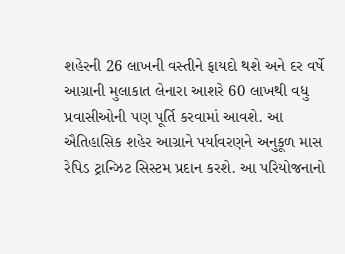શહેરની 26 લાખની વસ્તીને ફાયદો થશે અને દર વર્ષે આગ્રાની મુલાકાત લેનારા આશરે 60 લાખથી વધુ પ્રવાસીઓની પણ પૂર્તિ કરવામાં આવશે. આ ઐતિહાસિક શહેર આગ્રાને પર્યાવરણને અનુકૂળ માસ રેપિડ ટ્રાન્ઝિટ સિસ્ટમ પ્રદાન કરશે. આ પરિયોજનાનો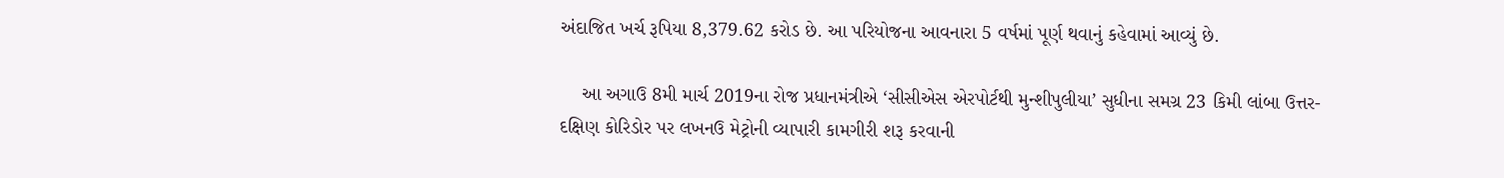અંદાજિત ખર્ચ રૂપિયા 8,379.62 કરોડ છે. આ પરિયોજના આવનારા 5 વર્ષમાં પૂર્ણ થવાનું કહેવામાં આવ્યું છે.

    આ અગાઉ 8મી માર્ચ 2019ના રોજ પ્રધાનમંત્રીએ ‘સીસીએસ એરપોર્ટથી મુન્શીપુલીયા’ સુધીના સમગ્ર 23 કિમી લાંબા ઉત્તર-દક્ષિણ કોરિડોર પર લખનઉ મેટ્રોની વ્યાપારી કામગીરી શરૂ કરવાની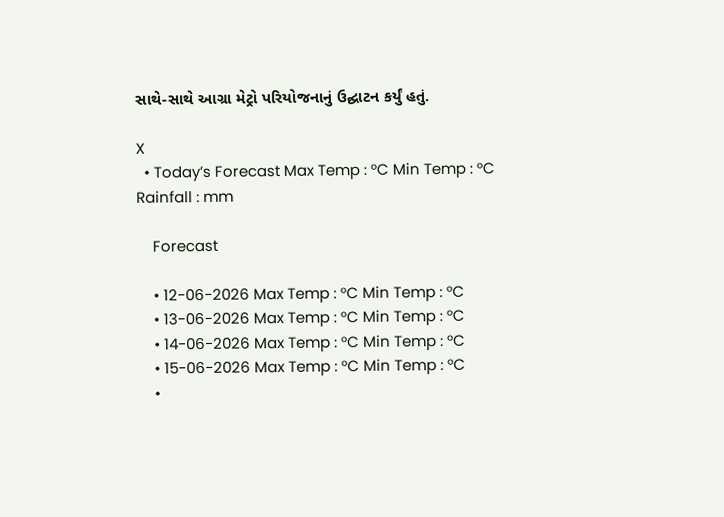સાથે-સાથે આગ્રા મેટ્રો પરિયોજનાનું ઉદ્ઘાટન કર્યું હતું.

X
  • Today’s Forecast Max Temp : °C Min Temp : °C Rainfall : mm

    Forecast

    • 12-06-2026 Max Temp : °C Min Temp : °C
    • 13-06-2026 Max Temp : °C Min Temp : °C
    • 14-06-2026 Max Temp : °C Min Temp : °C
    • 15-06-2026 Max Temp : °C Min Temp : °C
    •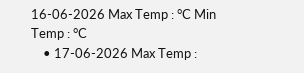16-06-2026 Max Temp : °C Min Temp : °C
    • 17-06-2026 Max Temp :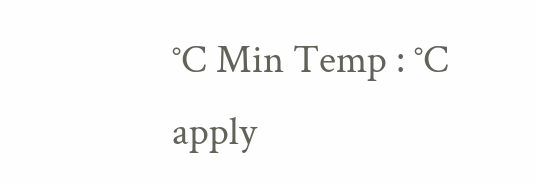°C Min Temp : °C
apply